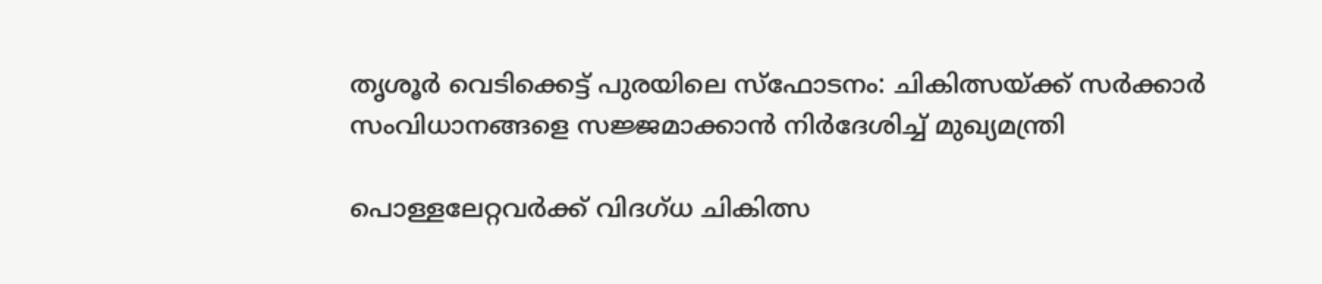തൃശൂർ വെടിക്കെട്ട് പുരയിലെ സ്‌ഫോടനം: ചികിത്സയ്ക്ക് സർക്കാർ സംവിധാനങ്ങളെ സജ്ജമാക്കാൻ നിർദേശിച്ച് മുഖ്യമന്ത്രി

പൊള്ളലേറ്റവര്‍ക്ക് വിദഗ്ധ ചികിത്സ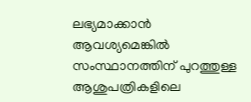ലഭ്യമാക്കാന്‍ ആവശ്യമെങ്കില്‍ സംസ്ഥാനത്തിന് പുറത്തുള്ള ആശുപത്രികളിലെ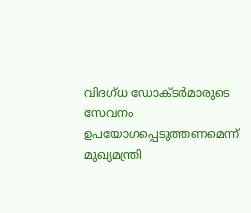വിദഗ്ധ ഡോക്ടര്‍മാരുടെ സേവനം ഉപയോഗപ്പെടുത്തണമെന്ന് മുഖ്യമന്ത്രി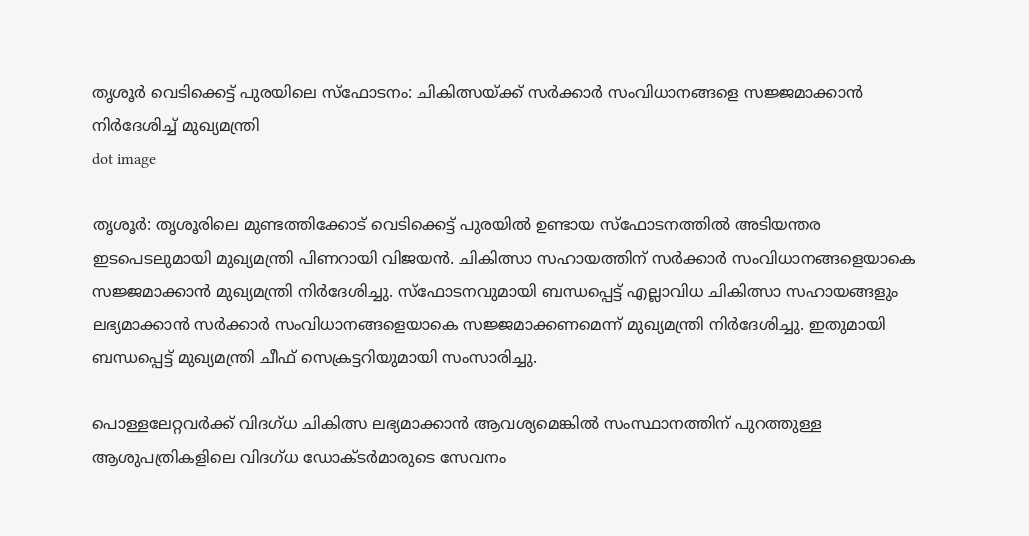തൃശൂർ വെടിക്കെട്ട് പുരയിലെ സ്‌ഫോടനം: ചികിത്സയ്ക്ക് സർക്കാർ സംവിധാനങ്ങളെ സജ്ജമാക്കാൻ നിർദേശിച്ച് മുഖ്യമന്ത്രി
dot image

തൃശൂര്‍: തൃശൂരിലെ മുണ്ടത്തിക്കോട് വെടിക്കെട്ട് പുരയില്‍ ഉണ്ടായ സ്‌ഫോടനത്തില്‍ അടിയന്തര ഇടപെടലുമായി മുഖ്യമന്ത്രി പിണറായി വിജയന്‍. ചികിത്സാ സഹായത്തിന് സര്‍ക്കാര്‍ സംവിധാനങ്ങളെയാകെ സജ്ജമാക്കാന്‍ മുഖ്യമന്ത്രി നിര്‍ദേശിച്ചു. സ്‌ഫോടനവുമായി ബന്ധപ്പെട്ട് എല്ലാവിധ ചികിത്സാ സഹായങ്ങളും ലഭ്യമാക്കാന്‍ സര്‍ക്കാര്‍ സംവിധാനങ്ങളെയാകെ സജ്ജമാക്കണമെന്ന് മുഖ്യമന്ത്രി നിര്‍ദേശിച്ചു. ഇതുമായി ബന്ധപ്പെട്ട് മുഖ്യമന്ത്രി ചീഫ് സെക്രട്ടറിയുമായി സംസാരിച്ചു.

പൊള്ളലേറ്റവര്‍ക്ക് വിദഗ്ധ ചികിത്സ ലഭ്യമാക്കാന്‍ ആവശ്യമെങ്കില്‍ സംസ്ഥാനത്തിന് പുറത്തുള്ള ആശുപത്രികളിലെ വിദഗ്ധ ഡോക്ടര്‍മാരുടെ സേവനം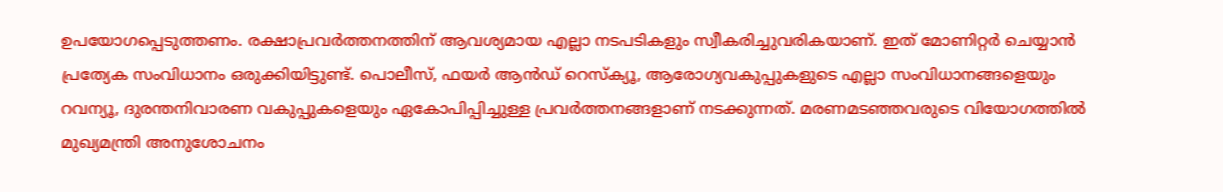ഉപയോഗപ്പെടുത്തണം. രക്ഷാപ്രവര്‍ത്തനത്തിന് ആവശ്യമായ എല്ലാ നടപടികളും സ്വീകരിച്ചുവരികയാണ്. ഇത് മോണിറ്റര്‍ ചെയ്യാന്‍ പ്രത്യേക സംവിധാനം ഒരുക്കിയിട്ടുണ്ട്. പൊലീസ്, ഫയര്‍ ആന്‍ഡ് റെസ്‌ക്യൂ, ആരോഗ്യവകുപ്പുകളുടെ എല്ലാ സംവിധാനങ്ങളെയും റവന്യൂ, ദുരന്തനിവാരണ വകുപ്പുകളെയും ഏകോപിപ്പിച്ചുള്ള പ്രവര്‍ത്തനങ്ങളാണ് നടക്കുന്നത്. മരണമടഞ്ഞവരുടെ വിയോഗത്തില്‍ മുഖ്യമന്ത്രി അനുശോചനം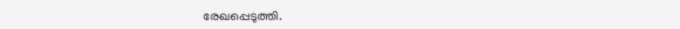രേഖപ്പെടുത്തി.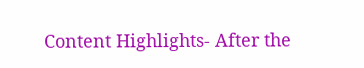Content Highlights- After the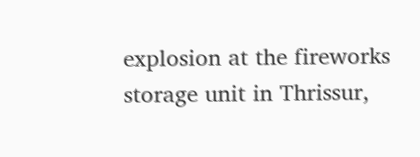explosion at the fireworks storage unit in Thrissur,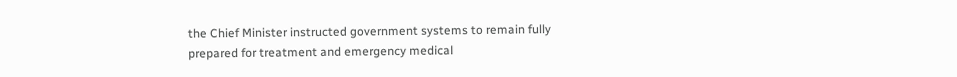the Chief Minister instructed government systems to remain fully prepared for treatment and emergency medical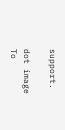support.

dot image
To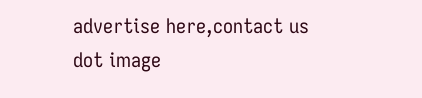advertise here,contact us
dot image